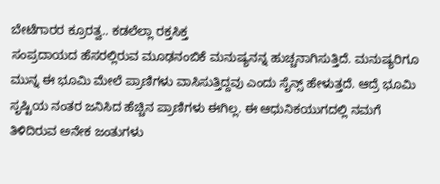ಬೇಟೆಗಾರರ ಕ್ರೂರತ್ವ.. ಕಡಲೆಲ್ಲಾ ರಕ್ತಸಿಕ್ತ
ಸಂಪ್ರದಾಯದ ಹೆಸರಲ್ಲಿರುವ ಮೂಢನಂಬಿಕೆ ಮನುಷ್ಯನನ್ನ ಹುಚ್ಚನಾಗಿಸುತ್ತಿದೆ. ಮನುಷ್ಯರಿಗೂ ಮುನ್ನ ಈ ಭೂಮಿ ಮೇಲೆ ಪ್ರಾಣಿಗಳು ವಾಸಿಸುತ್ತಿದ್ದವು ಎಂದು ಸೈನ್ಸ್ ಹೇಳುತ್ತದೆ. ಆದ್ರೆ ಭೂಮಿ ಸೃಷ್ಟಿಯ ನಂತರ ಜನಿಸಿದ ಹೆಚ್ಚಿನ ಪ್ರಾಣಿಗಳು ಈಗಿಲ್ಲ. ಈ ಆಧುನಿಕಯುಗದಲ್ಲಿ ನಮಗೆ ತಿಳಿದಿರುವ ಅನೇಕ ಜಂತುಗಳು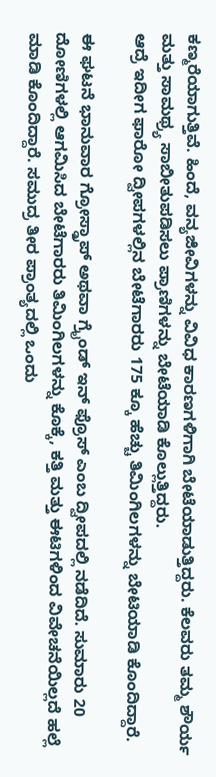ಕಣ್ಮರೆಯಾಗುತ್ತಿವೆ. ಹಿಂದೆ, ವನ್ಯಜೀವಿಗಳನ್ನು ವಿವಿಧ ಕಾರಣಗಳಿಗಾಗಿ ಬೇಟೆಯಾಡುತ್ತಿದ್ದರು. ಕೆಲವರು ತಮ್ಮ ಶೌರ್ಯ ಮತ್ತು ಸಾಮಥ್ರ್ಯ ಸಾಬೀತುಪಡಿಸಲು ಪ್ರಾಣಿಗಳನ್ನು ಬೇಟೆಯಾಡಿ ಕೊಲ್ಲುತ್ತಿದ್ದರು.
ಆದ್ರೆ ಇದೀಗ ಫಾರೋ ದ್ವೀಪಗಳಲ್ಲಿನ ಬೇಟೆಗಾರರು 175 ಕ್ಕೂ ಹೆಚ್ಚು ತಿಮಿಂಗಿಲಗಳನ್ನು ಬೇಟಿಯಾಡಿ ಕೊಂದಿದ್ದಾರೆ.

ಈ ಘಟನೆ ಭಾನುವಾರ ಗ್ರೋಸ್ಡ್ರಾಪ್ ಅಥವಾ ಗ್ರೈಂಡ್ ಇನ್ ಫ್ರೊಸ್ ಎಂಬ ದ್ವೀಪದಲ್ಲಿ ನಡೆದಿದೆ. ಸುಮಾರು 20 ದೋಣಿಗಳಲ್ಲಿ ಆಗಮಿಸಿದ ಬೇಟೆಗಾರರು ತಿಮಿಂಗಿಲಗಳನ್ನು ಕೊಕ್ಕೆ, ಕತ್ತಿ ಮತ್ತು ಈಟಿಗಳಿಂದ ವಿವೇಚನೆಯಿಲ್ಲದೆ ಹಲ್ಲೆ ಮಾಡಿ ಕೊಂದಿದ್ದಾರೆ. ಸಮುದ್ರ ತೀರ ಪ್ರಾಂತ್ಯದಲ್ಲಿ ಒಂದು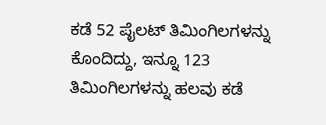ಕಡೆ 52 ಪೈಲಟ್ ತಿಮಿಂಗಿಲಗಳನ್ನು ಕೊಂದಿದ್ದು, ಇನ್ನೂ 123 ತಿಮಿಂಗಿಲಗಳನ್ನು ಹಲವು ಕಡೆ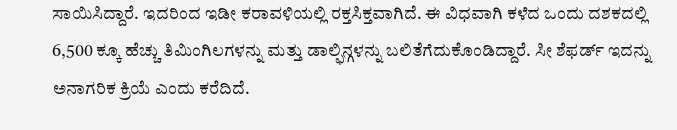ಸಾಯಿಸಿದ್ದಾರೆ. ಇದರಿಂದ ಇಡೀ ಕರಾವಳಿಯಲ್ಲಿ ರಕ್ತಸಿಕ್ತವಾಗಿದೆ. ಈ ವಿಧವಾಗಿ ಕಳೆದ ಒಂದು ದಶಕದಲ್ಲಿ 6,500 ಕ್ಕೂ ಹೆಚ್ಚು ತಿಮಿಂಗಿಲಗಳನ್ನು ಮತ್ತು ಡಾಲ್ಫಿನ್ಗಳನ್ನು ಬಲಿತೆಗೆದುಕೊಂಡಿದ್ದಾರೆ. ಸೀ ಶೆಫರ್ಡ್ ಇದನ್ನು ಅನಾಗರಿಕ ಕ್ರಿಯೆ ಎಂದು ಕರೆದಿದೆ.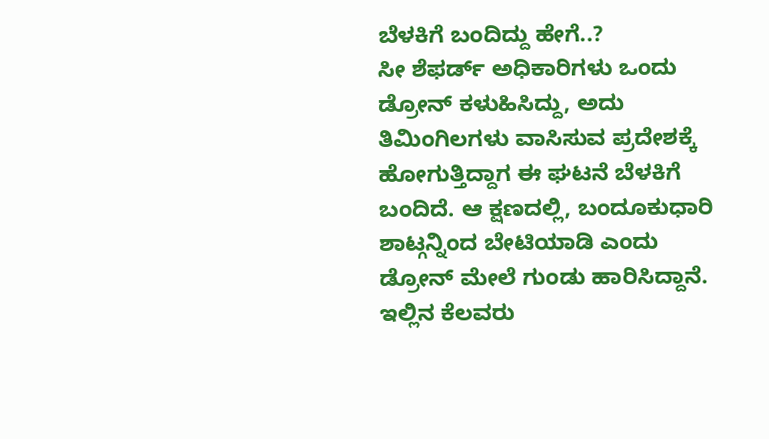ಬೆಳಕಿಗೆ ಬಂದಿದ್ದು ಹೇಗೆ..?
ಸೀ ಶೆಫರ್ಡ್ ಅಧಿಕಾರಿಗಳು ಒಂದು ಡ್ರೋನ್ ಕಳುಹಿಸಿದ್ದು, ಅದು ತಿಮಿಂಗಿಲಗಳು ವಾಸಿಸುವ ಪ್ರದೇಶಕ್ಕೆ ಹೋಗುತ್ತಿದ್ದಾಗ ಈ ಘಟನೆ ಬೆಳಕಿಗೆ ಬಂದಿದೆ. ಆ ಕ್ಷಣದಲ್ಲಿ, ಬಂದೂಕುಧಾರಿ ಶಾಟ್ಗನ್ನಿಂದ ಬೇಟಿಯಾಡಿ ಎಂದು ಡ್ರೋನ್ ಮೇಲೆ ಗುಂಡು ಹಾರಿಸಿದ್ದಾನೆ. ಇಲ್ಲಿನ ಕೆಲವರು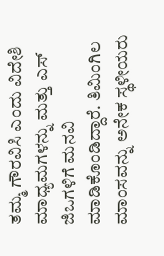ತಮ್ಮ ಗೌರವಿಸಿ ಎಂದು ವಿದೇಶಿ ಮಾಧ್ಯಮಗಳನ್ನು ಮತ್ತು ಎಸ್ ಜಿಒಗಳಿಗೆ ಮನವಿ ಮಾಡಿಕೊಂಡಿದ್ದಾರೆ. ತಿಮಿಂಗಿಲ ಮಾಂಸವನ್ನು ಅನೇಕ ಸ್ಥಳೀಯರು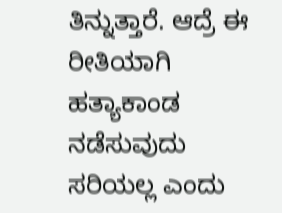ತಿನ್ನುತ್ತಾರೆ. ಆದ್ರೆ ಈ ರೀತಿಯಾಗಿ ಹತ್ಯಾಕಾಂಡ ನಡೆಸುವುದು ಸರಿಯಲ್ಲ ಎಂದು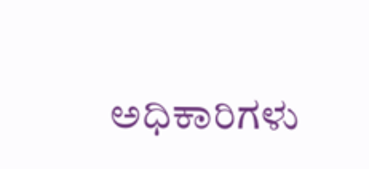ಅಧಿಕಾರಿಗಳು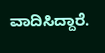ವಾದಿಸಿದ್ದಾರೆ.